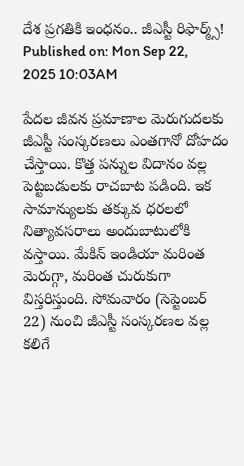దేశ ప్రగతికి ఇంధనం.. జీఎస్టీ రిఫార్మ్స్!
Published on: Mon Sep 22, 2025 10:03AM

పేదల జీవన ప్రమాణాల మెరుగుదలకు జీఎస్టీ సంస్కరణలు ఎంతగానో దోహదం చేస్తాయి. కొత్త పన్నుల విదానం వల్ల పెట్టబడులకు రాచబాట పడింది. ఇక సామాన్యులకు తక్కువ ధరలలో నిత్యావసరాలు అందుబాటులోకి వస్తాయి. మేకిన్ ఇండియా మరింత మెరుగ్గా, మరింత చురుకుగా విస్తరిస్తుంది. సోమవారం (సెప్టెంబర్ 22) నుంచి జీఎస్టీ సంస్కరణల వల్ల కలిగే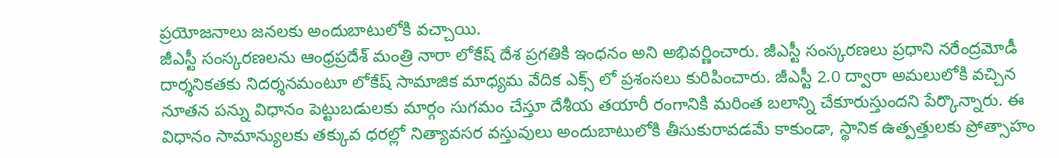ప్రయోజనాలు జనలకు అందుబాటులోకి వచ్చాయి.
జీఎస్టీ సంస్కరణలను ఆంధ్రప్రదేశ్ మంత్రి నారా లోకేష్ దేశ ప్రగతికి ఇంధనం అని అభివర్ణించారు. జీఎస్టీ సంస్కరణలు ప్రధాని నరేంద్రమోడీ దార్శనికతకు నిదర్శనమంటూ లోకేష్ సామాజిక మాధ్యమ వేదిక ఎక్స్ లో ప్రశంసలు కురిపించారు. జీఎస్టీ 2.0 ద్వారా అమలులోకి వచ్చిన నూతన పన్ను విధానం పెట్టుబడులకు మార్గం సుగమం చేస్తూ దేశీయ తయారీ రంగానికి మరింత బలాన్ని చేకూరుస్తుందని పేర్కొన్నారు. ఈ విధానం సామాన్యులకు తక్కువ ధరల్లో నిత్యావసర వస్తువులు అందుబాటులోకి తీసుకురావడమే కాకుండా, స్థానిక ఉత్పత్తులకు ప్రోత్సాహం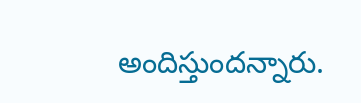అందిస్తుందన్నారు.